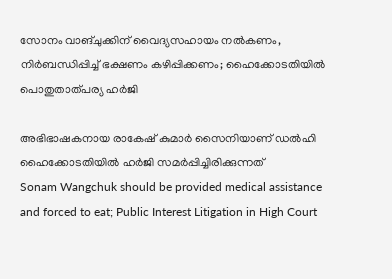സോനം വാങ്ചുക്കിന് വൈദ‍്യസഹായം നൽകണം, നിർബന്ധിപ്പിച്ച് ഭക്ഷണം കഴിപ്പിക്കണം; ഹൈക്കോടതിയിൽ പൊതുതാത്പര‍്യ ഹർജി

അഭിഭാഷകനായ രാകേഷ് കുമാർ സൈനിയാണ് ഡൽഹി ഹൈക്കോടതിയിൽ ഹർജി സമർപ്പിച്ചിരിക്കുന്നത്
Sonam Wangchuk should be provided medical assistance and forced to eat; Public Interest Litigation in High Court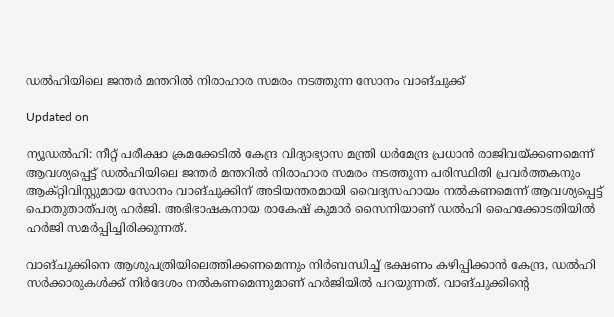ഡൽഹിയിലെ ജന്തർ മന്തറിൽ നിരാഹാര സമരം നടത്തുന്ന സോനം വാങ്ചുക്ക്

Updated on

ന‍്യൂഡൽഹി: നീറ്റ് പരീക്ഷാ ക്രമക്കേടിൽ കേന്ദ്ര വിദ‍്യാഭ‍്യാസ മന്ത്രി ധർമേന്ദ്ര പ്രധാൻ രാജിവയ്ക്കണമെന്ന് ആവശ‍്യപ്പെട്ട് ഡൽഹിയിലെ ജന്തർ മന്തറിൽ നിരാഹാര സമരം നടത്തുന്ന പരിസ്ഥിതി പ്രവർത്തകനും ആക്റ്റിവിസ്റ്റുമായ സോനം വാങ്ചുക്കിന് അടിയന്തരമായി വൈദ‍്യസഹായം നൽകണമെന്ന് ആവശ‍്യപ്പെട്ട് പൊതുതാത്പര‍്യ ഹർജി. അഭിഭാഷകനായ രാകേഷ് കുമാർ സൈനിയാണ് ഡൽഹി ഹൈക്കോടതിയിൽ ഹർജി സമർപ്പിച്ചിരിക്കുന്നത്.

വാങ്ചുക്കിനെ ആശുപത്രിയിലെത്തിക്കണമെന്നും നിർബന്ധിച്ച് ഭക്ഷണം കഴിപ്പിക്കാൻ കേന്ദ്ര, ഡൽഹി സർക്കാരുകൾക്ക് നിർദേശം നൽകണമെന്നുമാണ് ഹർജിയിൽ പറയുന്നത്. വാങ്ചുക്കിന്‍റെ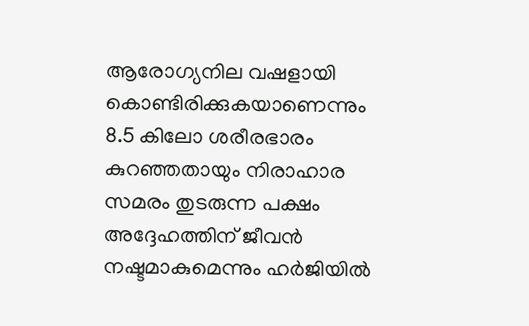ആരോഗ‍്യനില വഷളായി കൊണ്ടിരിക്കുകയാണെന്നും 8.5 കിലോ ശരീരഭാരം കുറഞ്ഞതായും നിരാഹാര സമരം തുടരുന്ന പക്ഷം അദ്ദേഹത്തിന് ജീവൻ നഷ്ടമാകുമെന്നും ഹർജിയിൽ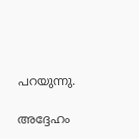പറയുന്നു.

അദ്ദേഹം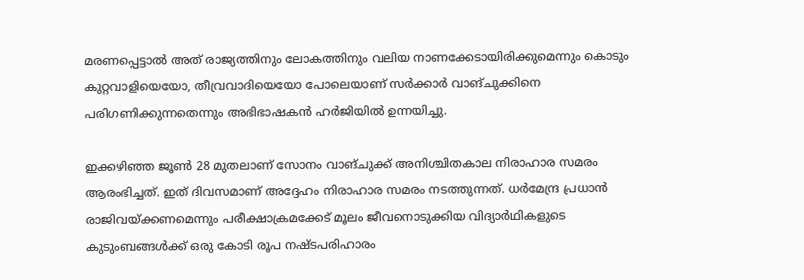മരണപ്പെട്ടാൽ അത് രാജ‍്യത്തിനും ലോകത്തിനും വലിയ നാണക്കേടായിരിക്കുമെന്നും കൊടും കുറ്റവാളിയെയോ, തീവ്രവാദിയെയോ പോലെയാണ് സർക്കാർ വാങ്ചുക്കിനെ പരിഗണിക്കുന്നതെന്നും അഭിഭാഷകൻ ഹർജിയിൽ ഉന്നയിച്ചു.

ഇക്കഴിഞ്ഞ ജൂൺ 28 മുതലാണ് സോനം വാങ്ചുക്ക് അനിശ്ചിതകാല നിരാഹാര സമരം ആരംഭിച്ചത്. ഇത് ദിവസമാണ് അദ്ദേഹം നിരാഹാര സമരം നടത്തുന്നത്. ധർമേന്ദ്ര പ്രധാൻ രാജിവയ്ക്കണമെന്നും പരീക്ഷാക്രമക്കേട് മൂലം ജീവനൊടുക്കിയ വിദ‍്യാർഥികളുടെ കുടുംബങ്ങൾക്ക് ഒരു കോടി രൂപ നഷ്ടപരിഹാരം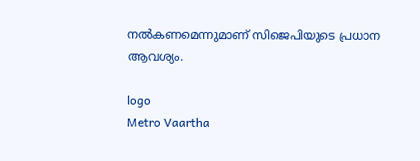നൽകണമെന്നുമാണ് സിജെപിയുടെ പ്രധാന ആവശ‍്യം.

logo
Metro Vaartha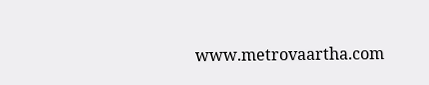www.metrovaartha.com